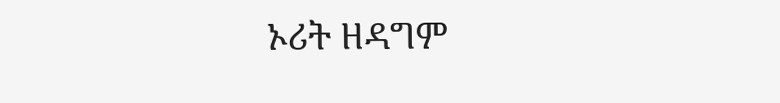ኦሪት ዘዳግም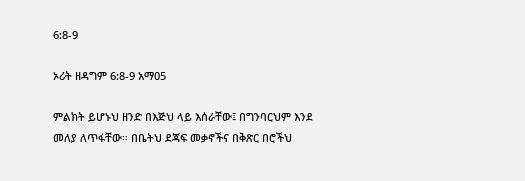6:8-9

ኦሪት ዘዳግም 6:8-9 አማ05

ምልክት ይሆኑህ ዘንድ በእጅህ ላይ እሰራቸው፤ በግንባርህም እንደ መለያ ለጥፋቸው። በቤትህ ደጃፍ መቃኖችና በቅጽር በሮችህ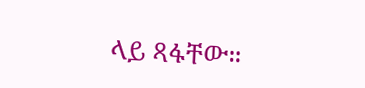ላይ ጻፋቸው።